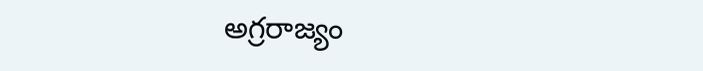అగ్రరాజ్యం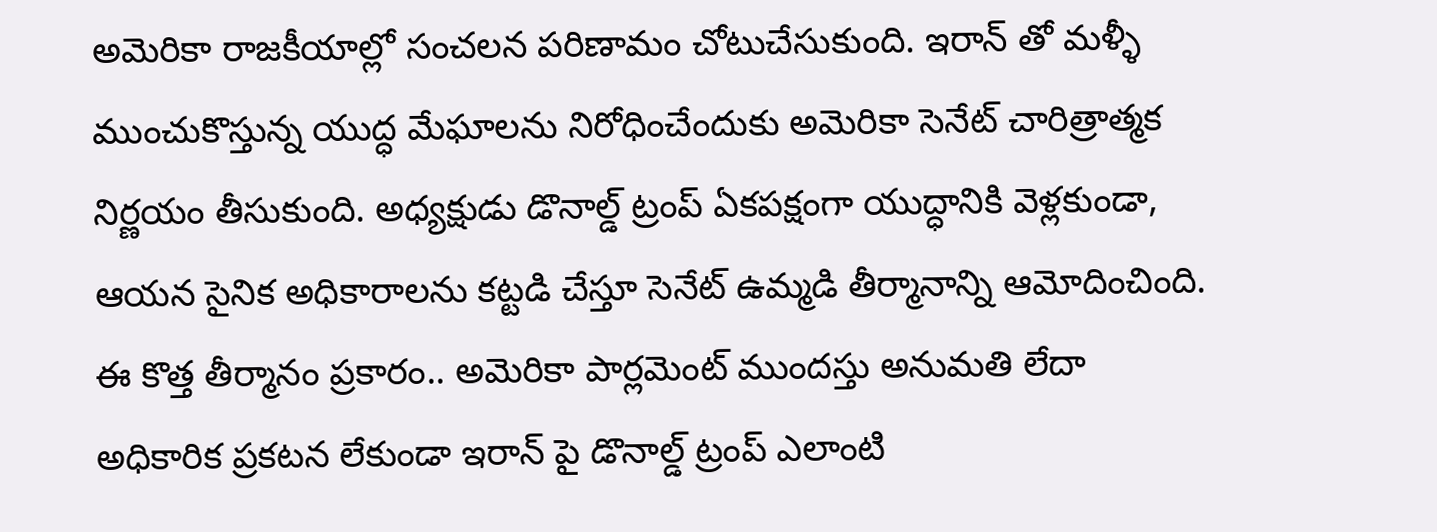అమెరికా రాజకీయాల్లో సంచలన పరిణామం చోటుచేసుకుంది. ఇరాన్ తో మళ్ళీ ముంచుకొస్తున్న యుద్ధ మేఘాలను నిరోధించేందుకు అమెరికా సెనేట్ చారిత్రాత్మక నిర్ణయం తీసుకుంది. అధ్యక్షుడు డొనాల్డ్ ట్రంప్ ఏకపక్షంగా యుద్ధానికి వెళ్లకుండా, ఆయన సైనిక అధికారాలను కట్టడి చేస్తూ సెనేట్ ఉమ్మడి తీర్మానాన్ని ఆమోదించింది. ఈ కొత్త తీర్మానం ప్రకారం.. అమెరికా పార్లమెంట్ ముందస్తు అనుమతి లేదా అధికారిక ప్రకటన లేకుండా ఇరాన్ పై డొనాల్డ్ ట్రంప్ ఎలాంటి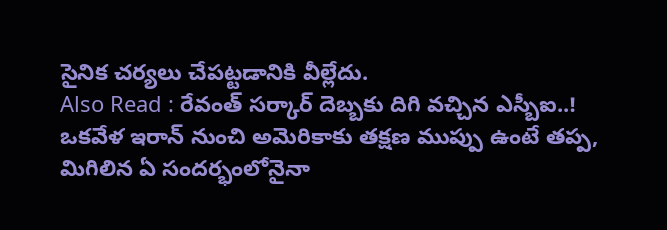సైనిక చర్యలు చేపట్టడానికి వీల్లేదు.
Also Read : రేవంత్ సర్కార్ దెబ్బకు దిగి వచ్చిన ఎస్బీఐ..!
ఒకవేళ ఇరాన్ నుంచి అమెరికాకు తక్షణ ముప్పు ఉంటే తప్ప, మిగిలిన ఏ సందర్భంలోనైనా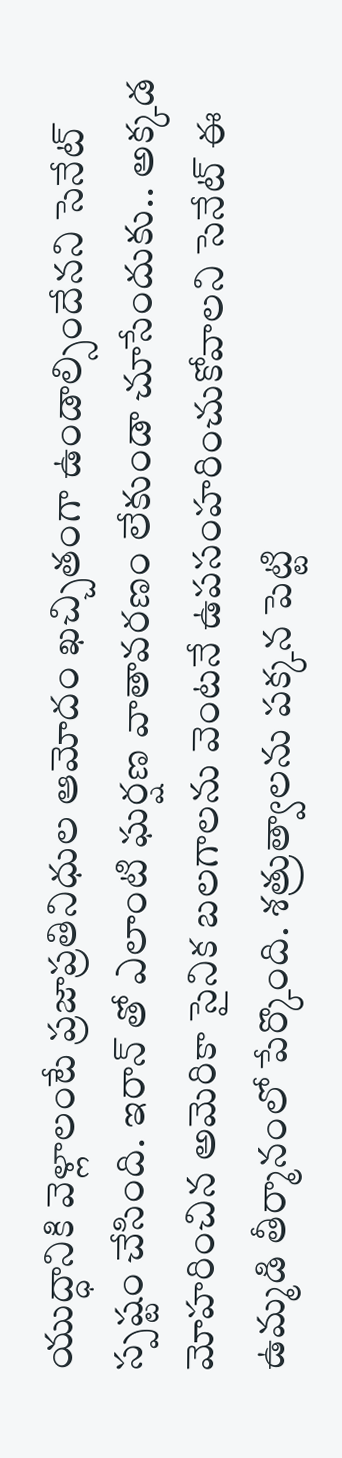యుద్ధానికి వెళ్లాలంటే ప్రజాప్రతినిధుల ఆమోదం ఖచ్చితంగా ఉండాల్సిందేనని సెనేట్ స్పష్టం చేసింది. ఇరాన్ తో ఎలాంటి ఘర్షణ వాతావరణం లేకుండా చూసేందుకు.. అక్కడ మోహరించిన అమెరికా సైనిక బలగాలను వెంటనే ఉపసంహరించుకోవాలని సెనేట్ ఈ ఉమ్మడి తీర్మానంలో పేర్కొంది. శత్రుత్వాలను పక్కన పెట్టి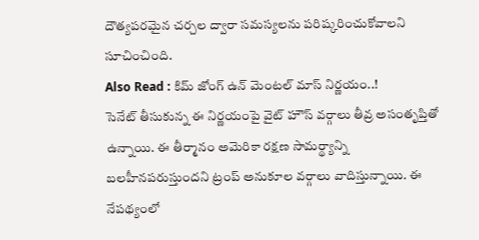దౌత్యపరమైన చర్చల ద్వారా సమస్యలను పరిష్కరించుకోవాలని సూచించింది.
Also Read : కిమ్ జోంగ్ ఉన్ మెంటల్ మాస్ నిర్ణయం..!
సెనేట్ తీసుకున్న ఈ నిర్ణయంపై వైట్ హౌస్ వర్గాలు తీవ్ర అసంతృప్తితో ఉన్నాయి. ఈ తీర్మానం అమెరికా రక్షణ సామర్థ్యాన్ని బలహీనపరుస్తుందని ట్రంప్ అనుకూల వర్గాలు వాదిస్తున్నాయి. ఈ నేపథ్యంలో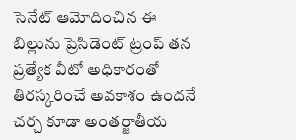సెనేట్ ఆమోదించిన ఈ బిల్లును ప్రెసిడెంట్ ట్రంప్ తన ప్రత్యేక వీటో అధికారంతో తిరస్కరించే అవకాశం ఉందనే చర్చ కూడా అంతర్జాతీయ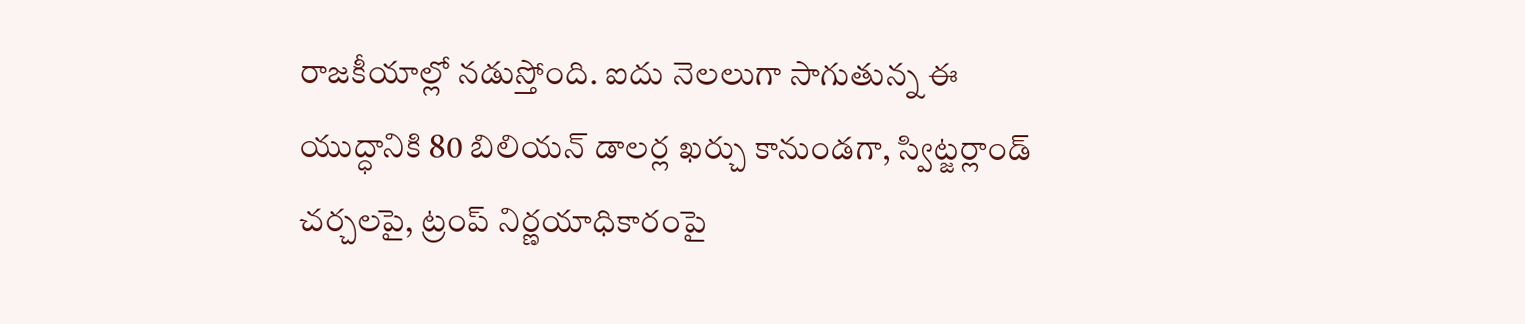రాజకీయాల్లో నడుస్తోంది. ఐదు నెలలుగా సాగుతున్న ఈ యుద్ధానికి 80 బిలియన్ డాలర్ల ఖర్చు కానుండగా, స్విట్జర్లాండ్ చర్చలపై, ట్రంప్ నిర్ణయాధికారంపై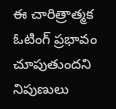ఈ చారిత్రాత్మక ఓటింగ్ ప్రభావం చూపుతుందని నిపుణులు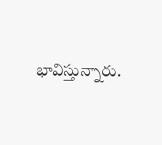భావిస్తున్నారు.